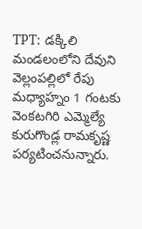TPT: డక్కిలి మండలంలోని దేవుని వెల్లంపల్లిలో రేపు మధ్యాహ్నం 1 గంటకు వెంకటగిరి ఎమ్మెల్యే కురుగొండ్ల రామకృష్ణ పర్యటించనున్నారు.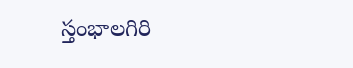స్తంభాలగిరి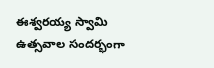ఈశ్వరయ్య స్వామి ఉత్సవాల సందర్భంగా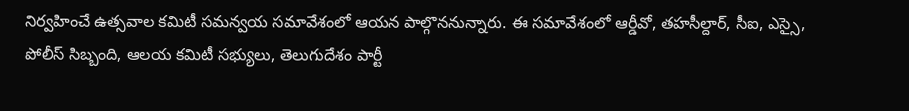నిర్వహించే ఉత్సవాల కమిటీ సమన్వయ సమావేశంలో ఆయన పాల్గొననున్నారు. ఈ సమావేశంలో ఆర్డీవో, తహసీల్దార్, సీఐ, ఎస్సై, పోలీస్ సిబ్బంది, ఆలయ కమిటీ సభ్యులు, తెలుగుదేశం పార్టీ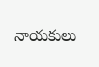నాయకులు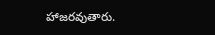హాజరవుతారు.